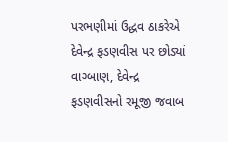પરભણીમાં ઉદ્ધવ ઠાકરેએ દેવેન્દ્ર ફડણવીસ પર છોડ્યાં વાગ્બાણ, દેવેન્દ્ર ફડણવીસનો રમૂજી જવાબ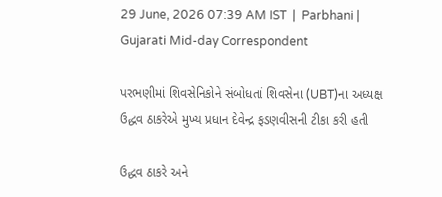29 June, 2026 07:39 AM IST  |  Parbhani | Gujarati Mid-day Correspondent

પરભણીમાં શિવસેનિકોને સંબોધતાં શિવસેના (UBT)ના અધ્યક્ષ ઉદ્ધવ ઠાકરેએ મુખ્ય પ્રધાન દેવેન્દ્ર ફડણવીસની ટીકા કરી હતી

ઉદ્ધવ ઠાકરે અને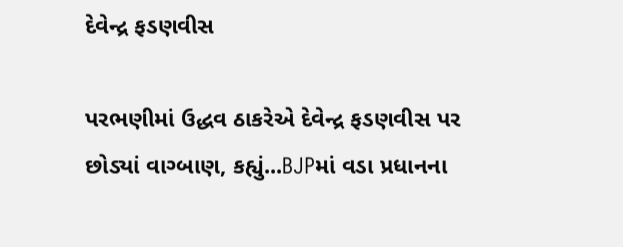દેવેન્દ્ર ફડણવીસ

પરભણીમાં ઉદ્ધવ ઠાકરેએ દેવેન્દ્ર ફડણવીસ પર છોડ્યાં વાગ્બાણ, કહ્યું...BJPમાં વડા પ્રધાનના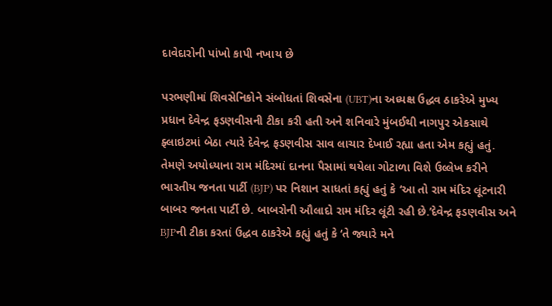દાવેદારોની પાંખો કાપી નખાય છે

પરભણીમાં શિવસેનિકોને સંબોધતાં શિવસેના (UBT)ના અધ્યક્ષ ઉદ્ધવ ઠાકરેએ મુખ્ય પ્રધાન દેવેન્દ્ર ફડણવીસની ટીકા કરી હતી અને શનિવારે મુંબઈથી નાગપુર એકસાથે ફ્લાઇટમાં બેઠા ત્યારે દેવેન્દ્ર ફડણવીસ સાવ લાચાર દેખાઈ રહ્યા હતા એમ કહ્યું હતું. તેમણે અયોધ્યાના રામ મંદિરમાં દાનના પૈસામાં થયેલા ગોટાળા વિશે ઉલ્લેખ કરીને ભારતીય જનતા પાર્ટી (BJP) પર નિશાન સાધતાં કહ્યું હતું કે ‘આ તો રામ મંદિર લૂંટનારી બાબર જનતા પાર્ટી છે. બાબરોની ઔલાદો રામ મંદિર લૂંટી રહી છે.’દેવેન્દ્ર ફડણવીસ અને BJPની ટીકા કરતાં ઉદ્ધવ ઠાકરેએ કહ્યું હતું કે ‘તે જ્યારે મને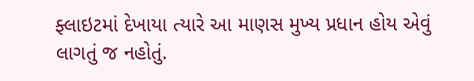ફ્લાઇટમાં દેખાયા ત્યારે આ માણસ મુખ્ય પ્રધાન હોય એવું લાગતું જ નહોતું.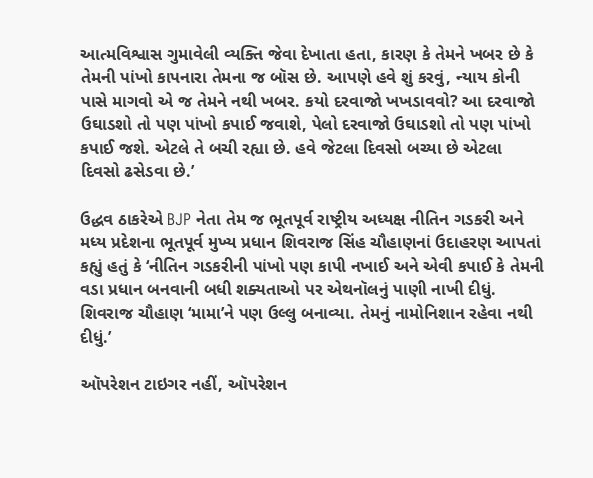આત્મવિશ્વાસ ગુમાવેલી વ્યક્તિ જેવા દેખાતા હતા, કારણ કે તેમને ખબર છે કે તેમની પાંખો કાપનારા તેમના જ બૉસ છે. આપણે હવે શું કરવું, ન્યાય કોની પાસે માગવો એ જ તેમને નથી ખબર. કયો દરવાજો ખખડાવવો? આ દરવાજો ઉઘાડશો તો પણ પાંખો કપાઈ જવાશે, પેલો દરવાજો ઉઘાડશો તો પણ પાંખો કપાઈ જશે. એટલે તે બચી રહ્યા છે. હવે જેટલા દિવસો બચ્યા છે એટલા દિવસો ઢસેડવા છે.’

ઉદ્ધવ ઠાકરેએ BJP નેતા તેમ જ ભૂતપૂર્વ રાષ્ટ્રીય અધ્યક્ષ નીતિન ગડકરી અને મધ્ય પ્રદેશના ભૂતપૂર્વ મુખ્ય પ્રધાન શિવરાજ સિંહ ચૌહાણનાં ઉદાહરણ આપતાં કહ્યું હતું કે ‘નીતિન ગડકરીની પાંખો પણ કાપી નખાઈ અને એવી કપાઈ કે તેમની વડા પ્રધાન બનવાની બધી શક્યતાઓ પર એથનૉલનું પાણી નાખી દીધું. શિવરાજ ચૌહાણ ‘મામા’ને પણ ઉલ્લુ બનાવ્યા. તેમનું નામોનિશાન રહેવા નથી દીધું.’

ઑપરેશન ટાઇગર નહીં, ઑપરેશન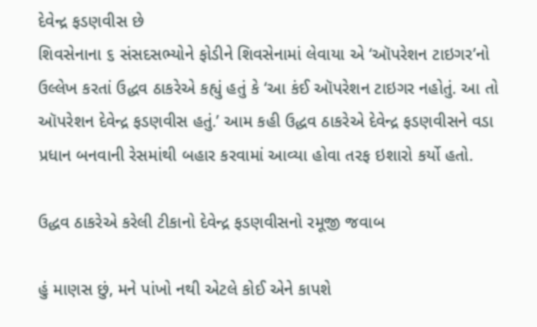દેવેન્દ્ર ફડણવીસ છે
શિવસેનાના ૬ સંસદસભ્યોને ફોડીને શિવસેનામાં લેવાયા એ ‘ઑપરેશન ટાઇગર’નો ઉલ્લેખ કરતાં ઉદ્ધવ ઠાકરેએ કહ્યું હતું કે ‘આ કંઈ ઑપરેશન ટાઇગર નહોતું. આ તો ઑપરેશન દેવેન્દ્ર ફડણવીસ હતું.’ આમ કહી ઉદ્ધવ ઠાકરેએ દેવેન્દ્ર ફડણવીસને વડા પ્રધાન બનવાની રેસમાંથી બહાર કરવામાં આવ્યા હોવા તરફ ઇશારો કર્યો હતો.

ઉદ્ધવ ઠાકરેએ કરેલી ટીકાનો દેવેન્દ્ર ફડણવીસનો રમૂજી જવાબ

હું માણસ છું, મને પાંખો નથી એટલે કોઈ એને કાપશે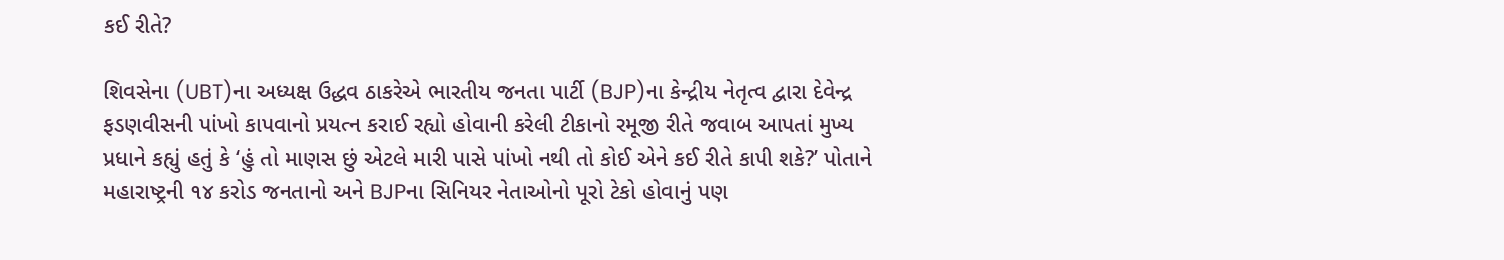કઈ રીતે?

શિવસેના (UBT)ના અધ્યક્ષ ઉદ્ધવ ઠાકરેએ ભારતીય જનતા પાર્ટી (BJP)ના કેન્દ્રીય નેતૃત્વ દ્વારા દેવેન્દ્ર ફડણવીસની પાંખો કાપવાનો પ્રયત્ન કરાઈ રહ્યો હોવાની કરેલી ટીકાનો રમૂજી રીતે જવાબ આપતાં મુખ્ય પ્રધાને કહ્યું હતું કે ‘હું તો માણસ છું એટલે મારી પાસે પાંખો નથી તો કોઈ એને કઈ રીતે કાપી શકે?’ પોતાને મહારાષ્ટ્રની ૧૪ કરોડ જનતાનો અને BJPના સિનિયર નેતાઓનો પૂરો ટેકો હોવાનું પણ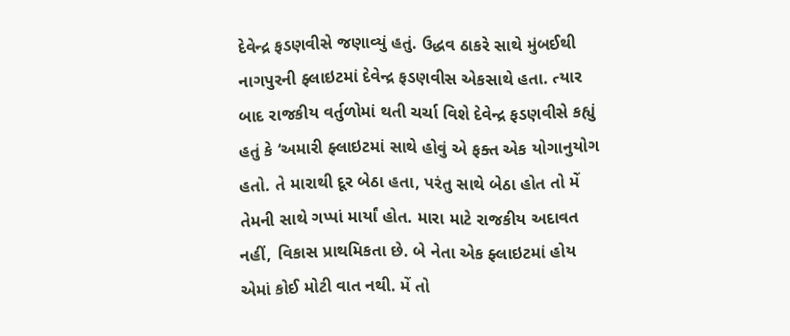દેવેન્દ્ર ફડણવીસે જણાવ્યું હતું. ઉદ્ધવ ઠાકરે સાથે મુંબઈથી નાગપુરની ફ્લાઇટમાં દેવેન્દ્ર ફડણવીસ એકસાથે હતા. ત્યાર બાદ રાજકીય વર્તુળોમાં થતી ચર્ચા વિશે દેવેન્દ્ર ફડણવીસે કહ્યું હતું કે ‘અમારી ફ્લાઇટમાં સાથે હોવું એ ફક્ત એક યોગાનુયોગ હતો. તે મારાથી દૂર બેઠા હતા, પરંતુ સાથે બેઠા હોત તો મેં તેમની સાથે ગપ્પાં માર્યાં હોત. મારા માટે રાજકીય અદાવત નહીં, વિકાસ પ્રાથમિકતા છે. બે નેતા એક ફ્લાઇટમાં હોય એમાં કોઈ મોટી વાત નથી. મેં તો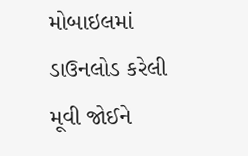મોબાઇલમાં ડાઉનલોડ કરેલી મૂવી જોઈને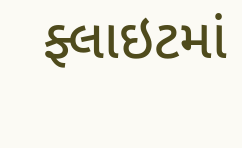ફ્લાઇટમાં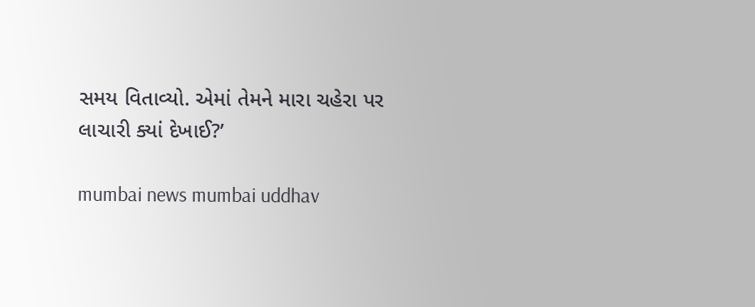સમય વિતાવ્યો. એમાં તેમને મારા ચહેરા પર લાચારી ક્યાં દેખાઈ?’

mumbai news mumbai uddhav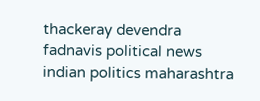thackeray devendra fadnavis political news indian politics maharashtra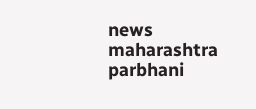news maharashtra parbhani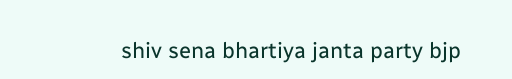shiv sena bhartiya janta party bjp